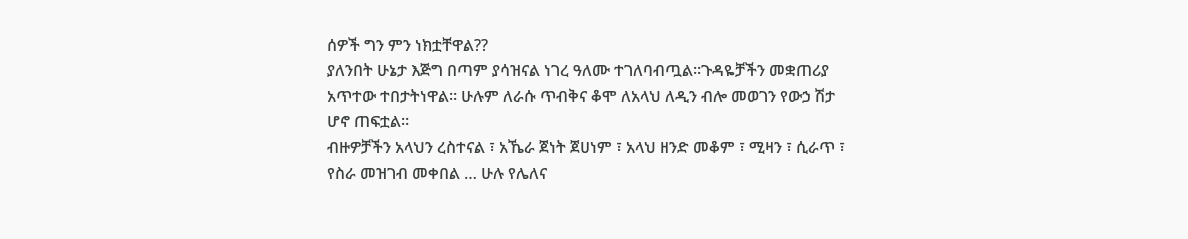ሰዎች ግን ምን ነክቷቸዋል??
ያለንበት ሁኔታ እጅግ በጣም ያሳዝናል ነገረ ዓለሙ ተገለባብጧል።ጉዳዬቻችን መቋጠሪያ አጥተው ተበታትነዋል። ሁሉም ለራሱ ጥብቅና ቆሞ ለአላህ ለዲን ብሎ መወገን የውኃ ሽታ ሆኖ ጠፍቷል።
ብዙዎቻችን አላህን ረስተናል ፣ አኼራ ጀነት ጀሀነም ፣ አላህ ዘንድ መቆም ፣ ሚዛን ፣ ሲራጥ ፣ የስራ መዝገብ መቀበል … ሁሉ የሌለና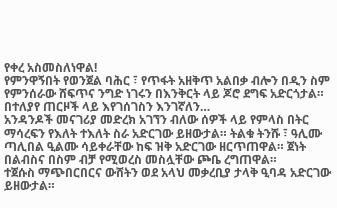የቀረ አስመስለነዋል!
የምንዋኝበት የወንጀል ባሕር ፣ የጥፋት አዘቅጥ አልበቃ ብሎን በዲን ስም የምንሰራው ሸፍጥና ንግድ ነገሩን በእንቅርት ላይ ጆሮ ደግፍ አድርጎታል።
በተለያየ ጠርዞች ላይ እየገሰገስን እንገኛለን…
አንዳንዶች መናገሪያ መድረክ አገኘን ብለው ሰዎች ላይ የምላስ በትር ማሳረፍን የእለት ተእለት ስራ አድርገው ይዘውታል። ትልቁ ትንሹ ፣ ዓሊሙ ጣሊበል ዒልሙ ሳይቀራቸው ከፍ ዝቅ አድርገው ዘርጥጠዋል። ጀነት በልብስና በስም ብቻ የሚወረስ መስሏቸው ጮቤ ረግጠዋል።
ተጀሱስ ማጭበርበርና ውሸትን ወደ አላህ መቃረቢያ ታላቅ ዒባዳ አድርገው ይዘውታል።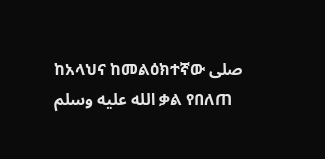ከአላህና ከመልዕክተኛው صلى الله عليه وسلم ቃል የበለጠ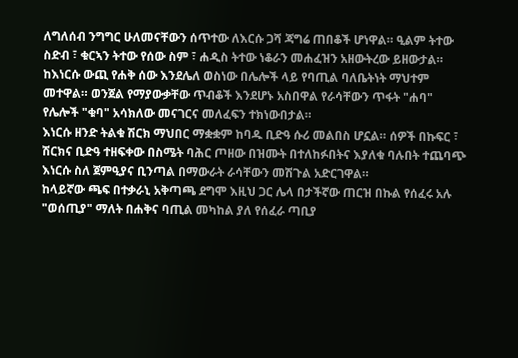ለግለሰብ ንግግር ሁለመናቸውን ሰጥተው ለእርሱ ጋሻ ጃግሬ ጠበቆች ሆነዋል። ዒልም ትተው ስድብ ፣ ቁርኣን ትተው የሰው ስም ፣ ሐዲስ ትተው ነቆራን መሐፈዝን አዘውትረው ይዘውታል።
ከእነርሱ ውጪ የሐቅ ሰው እንደሌለ ወስነው በሌሎች ላይ የባጢል ባለቤትነት ማህተም መተዋል። ወንጀል የማያውቃቸው ጥብቆች እንደሆኑ አስበዋል የራሳቸውን ጥፋት "ሐባ" የሌሎች "ቁባ" አሳክለው መናገርና መለፈፍን ተክነውበታል።
እነርሱ ዘንድ ትልቁ ሽርክ ማህበር ማቋቋም ከባዱ ቢድዓ ሱሪ መልበስ ሆኗል። ሰዎች በኩፍር ፣ ሽርክና ቢድዓ ተዘፍቀው በስሜት ባሕር ጦዘው በዝሙት በተለከፉበትና እያለቁ ባሉበት ተጨባጭ እነርሱ ስለ ጀምዒያና ቢንጣል በማውራት ራሳቸውን መሽጉል አድርገዋል።
ከላይኛው ጫፍ በተቃራኒ አቅጣጫ ደግሞ እዚህ ጋር ሌላ በታችኛው ጠርዝ በኩል የሰፈሩ አሉ
"ወሰጢያ" ማለት በሐቅና ባጢል መካከል ያለ የሰፈራ ጣቢያ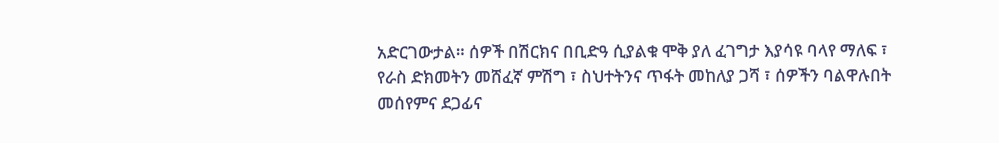አድርገውታል። ሰዎች በሽርክና በቢድዓ ሲያልቁ ሞቅ ያለ ፈገግታ እያሳዩ ባላየ ማለፍ ፣ የራስ ድክመትን መሸፈኛ ምሽግ ፣ ስህተትንና ጥፋት መከለያ ጋሻ ፣ ሰዎችን ባልዋሉበት መሰየምና ደጋፊና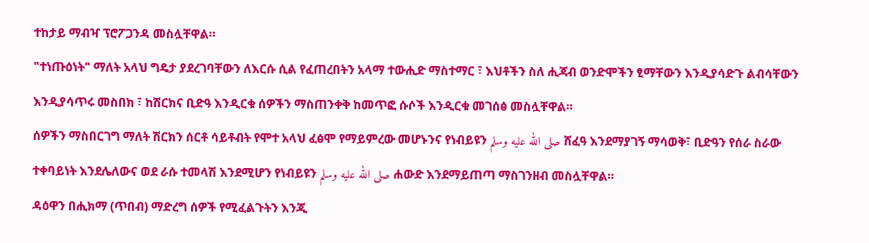ተከታይ ማብዣ ፕሮፖጋንዳ መስሏቸዋል።
"ተነጡዕነት" ማለት አላህ ግዴታ ያደረገባቸውን ለእርሱ ሲል የፈጠረበትን አላማ ተውሒድ ማስተማር ፣ እህቶችን ስለ ሒጃብ ወንድሞችን ፂማቸውን እንዲያሳድጉ ልብሳቸውን እንዲያሳጥሩ መስበክ ፣ ከሽርክና ቢድዓ እንዲርቁ ሰዎችን ማስጠንቀቅ ከመጥፎ ሱሶች እንዲርቁ መገሰፅ መስሏቸዋል።
ሰዎችን ማስበርገግ ማለት ሽርክን ሰርቶ ሳይቶብት የሞተ አላህ ፈፅሞ የማይምረው መሆኑንና የነብይዩን صلى الله عليه وسلم ሸፈዓ እንደማያገኝ ማሳወቅ፣ ቢድዓን የሰራ ስራው ተቀባይነት እንደሌለውና ወደ ራሱ ተመላሽ እንደሚሆን የነብይዩን صلى الله عليه وسلم ሐውድ እንደማይጠጣ ማስገንዘብ መስሏቸዋል።
ዳዕዋን በሒክማ (ጥበብ) ማድረግ ሰዎች የሚፈልጉትን እንጂ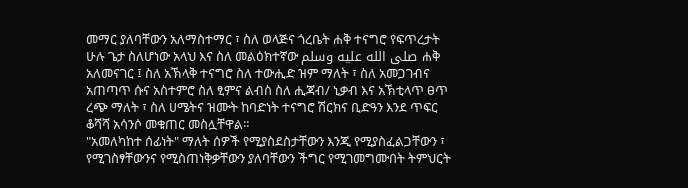መማር ያለባቸውን አለማስተማር ፣ ስለ ወላጅና ጎረቤት ሐቅ ተናግሮ የፍጥረታት ሁሉ ጌታ ስለሆነው አላህ እና ስለ መልዕክተኛው صلى الله عليه وسلم ሐቅ አለመናገር ፤ ስለ አኽላቅ ተናግሮ ስለ ተውሒድ ዝም ማለት ፣ ስለ አመጋገብና አጠጣጥ ሱና አስተምሮ ስለ ፂምና ልብስ ስለ ሒጃብ/ ኒቃብ እና አኽቲላጥ ፀጥ ረጭ ማለት ፣ ስለ ሀሜትና ዝሙት ከባድነት ተናግሮ ሽርክና ቢድዓን እንደ ጥፍር ቆሻሻ አሳንሶ መቁጠር መስሏቸዋል።
"አመለካከተ ሰፊነት" ማለት ሰዎች የሚያስደስታቸውን እንጂ የሚያስፈልጋቸውን ፣ የሚገስፃቸውንና የሚስጠነቅቃቸውን ያለባቸውን ችግር የሚገመግሙበት ትምህርት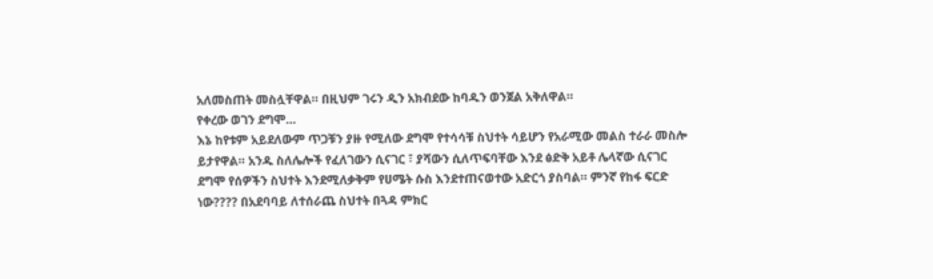አለመስጠት መስሏቸዋል። በዚህም ገሩን ዲን አክብደው ከባዱን ወንጀል አቅለዋል።
የቀረው ወገን ደግሞ…
እኔ ከየቱም አይደለውም ጥጋቹን ያዙ የሚለው ደግሞ የተሳሳቹ ስህተት ሳይሆን የአራሚው መልስ ተራራ መስሎ ይታየዋል። አንዱ ስለሌሎች የፈለገውን ሲናገር ፣ ያሻውን ሲለጥፍባቸው እንደ ፅድቅ አይቶ ሌላኛው ሲናገር ደግሞ የሰዎችን ስህተት እንደሚለቃቅም የሀሜት ሱስ እንደተጠናወተው አድርጎ ያስባል። ምንኛ የከፋ ፍርድ ነው???? በአደባባይ ለተሰራጨ ስህተት በጓዳ ምክር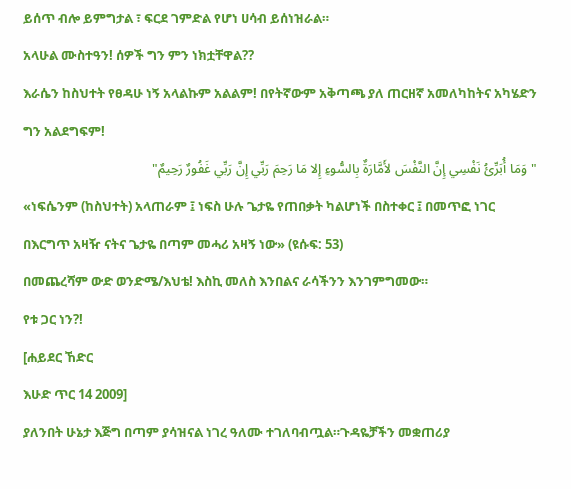ይሰጥ ብሎ ይምግታል ፣ ፍርደ ገምድል የሆነ ሀሳብ ይሰነዝራል።
አላሁል ሙስተዓን! ሰዎች ግን ምን ነክቷቸዋል??
እራሴን ከስህተት የፀዳሁ ነኝ አላልኩም አልልም! በየትኛውም አቅጣጫ ያለ ጠርዘኛ አመለካከትና አካሄድን ግን አልደግፍም!
"وَمَا أُبَرِّئُ نَفْسِي إِنَّ النَّفْسَ لأَمَّارَةٌ بِالسُّوءِ إِلا مَا رَحِمَ رَبِّي إِنَّ رَبِّي غَفُورٌ رَحِيمٌ"
«ነፍሴንም (ከስህተት) አላጠራም ፤ ነፍስ ሁሉ ጌታዬ የጠበቃት ካልሆነች በስተቀር ፤ በመጥፎ ነገር በእርግጥ አዛዥ ናትና ጌታዬ በጣም መሓሪ አዛኝ ነው» (ዩሱፍ: 53)
በመጨረሻም ውድ ወንድሜ/እህቴ! እስኪ መለስ እንበልና ራሳችንን እንገምግመው።
የቱ ጋር ነን?!
[ሐይደር ኸድር
እሁድ ጥር 14 2009]
ያለንበት ሁኔታ እጅግ በጣም ያሳዝናል ነገረ ዓለሙ ተገለባብጧል።ጉዳዬቻችን መቋጠሪያ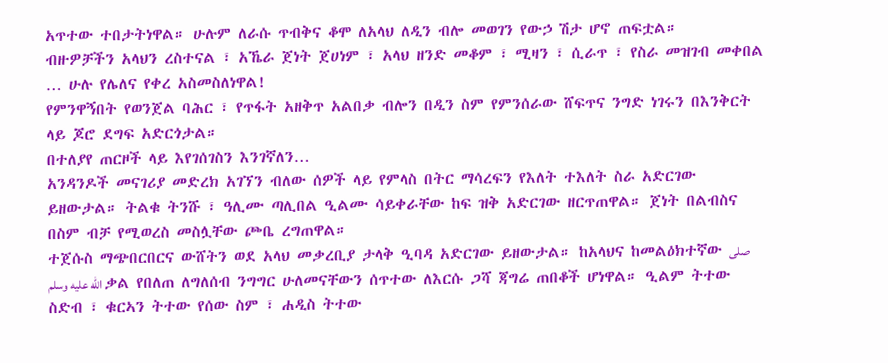አጥተው ተበታትነዋል። ሁሉም ለራሱ ጥብቅና ቆሞ ለአላህ ለዲን ብሎ መወገን የውኃ ሽታ ሆኖ ጠፍቷል።
ብዙዎቻችን አላህን ረስተናል ፣ አኼራ ጀነት ጀሀነም ፣ አላህ ዘንድ መቆም ፣ ሚዛን ፣ ሲራጥ ፣ የስራ መዝገብ መቀበል … ሁሉ የሌለና የቀረ አስመስለነዋል!
የምንዋኝበት የወንጀል ባሕር ፣ የጥፋት አዘቅጥ አልበቃ ብሎን በዲን ስም የምንሰራው ሸፍጥና ንግድ ነገሩን በእንቅርት ላይ ጆሮ ደግፍ አድርጎታል።
በተለያየ ጠርዞች ላይ እየገሰገስን እንገኛለን…
አንዳንዶች መናገሪያ መድረክ አገኘን ብለው ሰዎች ላይ የምላስ በትር ማሳረፍን የእለት ተእለት ስራ አድርገው ይዘውታል። ትልቁ ትንሹ ፣ ዓሊሙ ጣሊበል ዒልሙ ሳይቀራቸው ከፍ ዝቅ አድርገው ዘርጥጠዋል። ጀነት በልብስና በስም ብቻ የሚወረስ መስሏቸው ጮቤ ረግጠዋል።
ተጀሱስ ማጭበርበርና ውሸትን ወደ አላህ መቃረቢያ ታላቅ ዒባዳ አድርገው ይዘውታል። ከአላህና ከመልዕክተኛው صلى الله عليه وسلم ቃል የበለጠ ለግለሰብ ንግግር ሁለመናቸውን ሰጥተው ለእርሱ ጋሻ ጃግሬ ጠበቆች ሆነዋል። ዒልም ትተው ስድብ ፣ ቁርኣን ትተው የሰው ስም ፣ ሐዲስ ትተው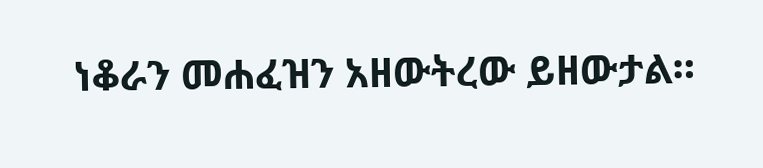ነቆራን መሐፈዝን አዘውትረው ይዘውታል።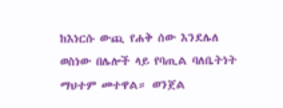ከእነርሱ ውጪ የሐቅ ሰው እንደሌለ ወስነው በሌሎች ላይ የባጢል ባለቤትነት ማህተም መተዋል። ወንጀል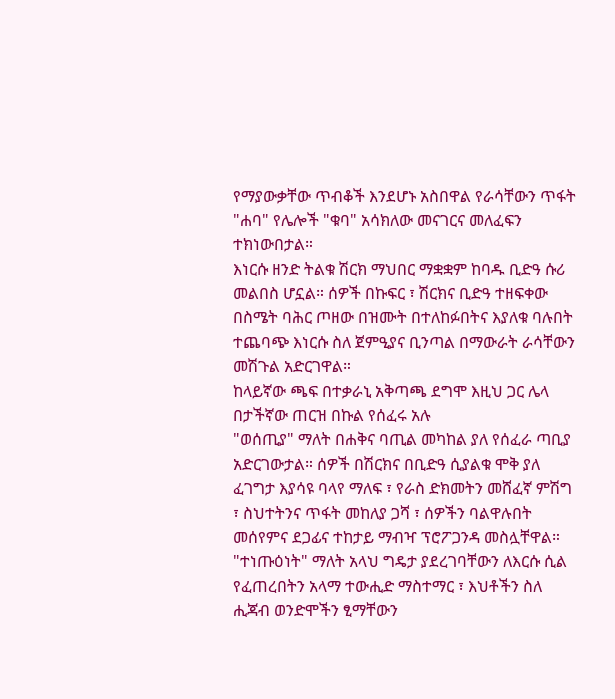የማያውቃቸው ጥብቆች እንደሆኑ አስበዋል የራሳቸውን ጥፋት "ሐባ" የሌሎች "ቁባ" አሳክለው መናገርና መለፈፍን ተክነውበታል።
እነርሱ ዘንድ ትልቁ ሽርክ ማህበር ማቋቋም ከባዱ ቢድዓ ሱሪ መልበስ ሆኗል። ሰዎች በኩፍር ፣ ሽርክና ቢድዓ ተዘፍቀው በስሜት ባሕር ጦዘው በዝሙት በተለከፉበትና እያለቁ ባሉበት ተጨባጭ እነርሱ ስለ ጀምዒያና ቢንጣል በማውራት ራሳቸውን መሽጉል አድርገዋል።
ከላይኛው ጫፍ በተቃራኒ አቅጣጫ ደግሞ እዚህ ጋር ሌላ በታችኛው ጠርዝ በኩል የሰፈሩ አሉ
"ወሰጢያ" ማለት በሐቅና ባጢል መካከል ያለ የሰፈራ ጣቢያ አድርገውታል። ሰዎች በሽርክና በቢድዓ ሲያልቁ ሞቅ ያለ ፈገግታ እያሳዩ ባላየ ማለፍ ፣ የራስ ድክመትን መሸፈኛ ምሽግ ፣ ስህተትንና ጥፋት መከለያ ጋሻ ፣ ሰዎችን ባልዋሉበት መሰየምና ደጋፊና ተከታይ ማብዣ ፕሮፖጋንዳ መስሏቸዋል።
"ተነጡዕነት" ማለት አላህ ግዴታ ያደረገባቸውን ለእርሱ ሲል የፈጠረበትን አላማ ተውሒድ ማስተማር ፣ እህቶችን ስለ ሒጃብ ወንድሞችን ፂማቸውን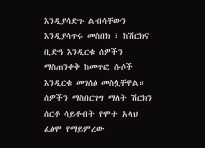እንዲያሳድጉ ልብሳቸውን እንዲያሳጥሩ መስበክ ፣ ከሽርክና ቢድዓ እንዲርቁ ሰዎችን ማስጠንቀቅ ከመጥፎ ሱሶች እንዲርቁ መገሰፅ መስሏቸዋል።
ሰዎችን ማስበርገግ ማለት ሽርክን ሰርቶ ሳይቶብት የሞተ አላህ ፈፅሞ የማይምረው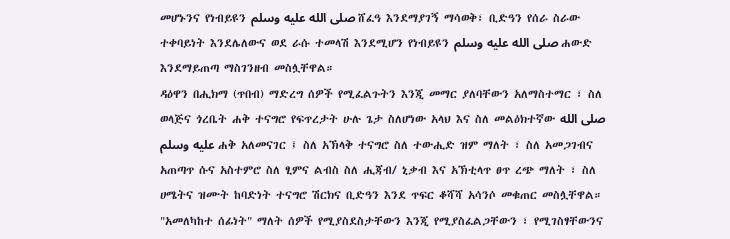መሆኑንና የነብይዩን صلى الله عليه وسلم ሸፈዓ እንደማያገኝ ማሳወቅ፣ ቢድዓን የሰራ ስራው ተቀባይነት እንደሌለውና ወደ ራሱ ተመላሽ እንደሚሆን የነብይዩን صلى الله عليه وسلم ሐውድ እንደማይጠጣ ማስገንዘብ መስሏቸዋል።
ዳዕዋን በሒክማ (ጥበብ) ማድረግ ሰዎች የሚፈልጉትን እንጂ መማር ያለባቸውን አለማስተማር ፣ ስለ ወላጅና ጎረቤት ሐቅ ተናግሮ የፍጥረታት ሁሉ ጌታ ስለሆነው አላህ እና ስለ መልዕክተኛው صلى الله عليه وسلم ሐቅ አለመናገር ፤ ስለ አኽላቅ ተናግሮ ስለ ተውሒድ ዝም ማለት ፣ ስለ አመጋገብና አጠጣጥ ሱና አስተምሮ ስለ ፂምና ልብስ ስለ ሒጃብ/ ኒቃብ እና አኽቲላጥ ፀጥ ረጭ ማለት ፣ ስለ ሀሜትና ዝሙት ከባድነት ተናግሮ ሽርክና ቢድዓን እንደ ጥፍር ቆሻሻ አሳንሶ መቁጠር መስሏቸዋል።
"አመለካከተ ሰፊነት" ማለት ሰዎች የሚያስደስታቸውን እንጂ የሚያስፈልጋቸውን ፣ የሚገስፃቸውንና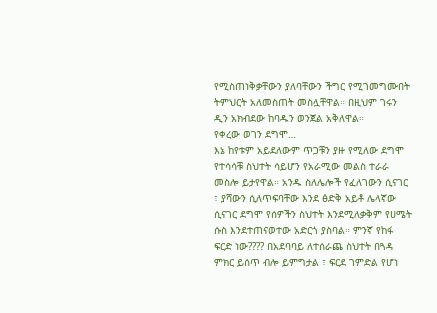የሚስጠነቅቃቸውን ያለባቸውን ችግር የሚገመግሙበት ትምህርት አለመስጠት መስሏቸዋል። በዚህም ገሩን ዲን አክብደው ከባዱን ወንጀል አቅለዋል።
የቀረው ወገን ደግሞ…
እኔ ከየቱም አይደለውም ጥጋቹን ያዙ የሚለው ደግሞ የተሳሳቹ ስህተት ሳይሆን የአራሚው መልስ ተራራ መስሎ ይታየዋል። አንዱ ስለሌሎች የፈለገውን ሲናገር ፣ ያሻውን ሲለጥፍባቸው እንደ ፅድቅ አይቶ ሌላኛው ሲናገር ደግሞ የሰዎችን ስህተት እንደሚለቃቅም የሀሜት ሱስ እንደተጠናወተው አድርጎ ያስባል። ምንኛ የከፋ ፍርድ ነው???? በአደባባይ ለተሰራጨ ስህተት በጓዳ ምክር ይሰጥ ብሎ ይምግታል ፣ ፍርደ ገምድል የሆነ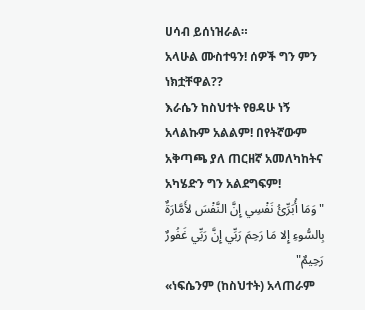ሀሳብ ይሰነዝራል።
አላሁል ሙስተዓን! ሰዎች ግን ምን ነክቷቸዋል??
እራሴን ከስህተት የፀዳሁ ነኝ አላልኩም አልልም! በየትኛውም አቅጣጫ ያለ ጠርዘኛ አመለካከትና አካሄድን ግን አልደግፍም!
"وَمَا أُبَرِّئُ نَفْسِي إِنَّ النَّفْسَ لأَمَّارَةٌ بِالسُّوءِ إِلا مَا رَحِمَ رَبِّي إِنَّ رَبِّي غَفُورٌ رَحِيمٌ"
«ነፍሴንም (ከስህተት) አላጠራም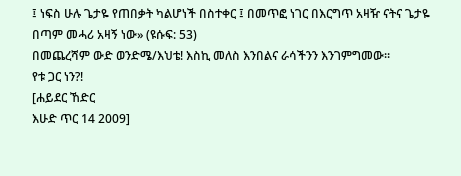፤ ነፍስ ሁሉ ጌታዬ የጠበቃት ካልሆነች በስተቀር ፤ በመጥፎ ነገር በእርግጥ አዛዥ ናትና ጌታዬ በጣም መሓሪ አዛኝ ነው» (ዩሱፍ: 53)
በመጨረሻም ውድ ወንድሜ/እህቴ! እስኪ መለስ እንበልና ራሳችንን እንገምግመው።
የቱ ጋር ነን?!
[ሐይደር ኸድር
እሁድ ጥር 14 2009]